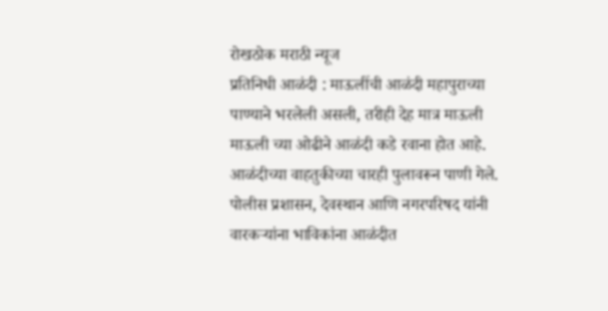रोखठोक मराठी न्यूज
प्रतिनिधी आळंदी : माऊलींची आळंदी महापुराच्या पाण्याने भरलेली असली, तरीही देह मात्र माऊली माऊली च्या ओढीने आळंदी कडे रवाना होत आहे. आळंदीच्या वाहतुकीच्या चारही पुलावरून पाणी गेले. पोलीस प्रशासन, देवस्थान आणि नगरपरिषद यांनी वारकऱ्यांना भाविकांना आळंदीत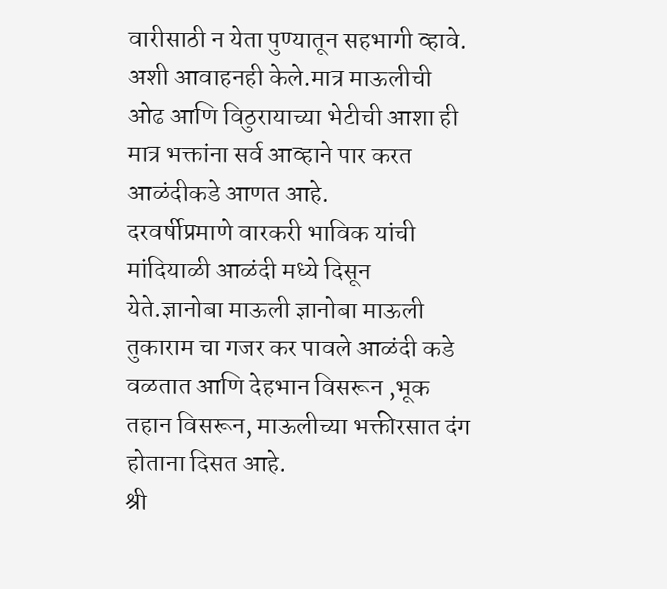वारीसाठी न येता पुण्यातून सहभागी व्हावे. अशी आवाहनही केले.मात्र माऊलीची ओढ आणि विठुरायाच्या भेटीची आशा ही मात्र भक्तांना सर्व आव्हाने पार करत आळंदीकडे आणत आहे.
दरवर्षीप्रमाणे वारकरी भाविक यांची मांदियाळी आळंदी मध्ये दिसून येते.ज्ञानोबा माऊली ज्ञानोबा माऊली तुकाराम चा गजर कर पावले आळंदी कडे वळतात आणि देहभान विसरून ,भूक तहान विसरून, माऊलीच्या भक्तीरसात दंग होताना दिसत आहे.
श्री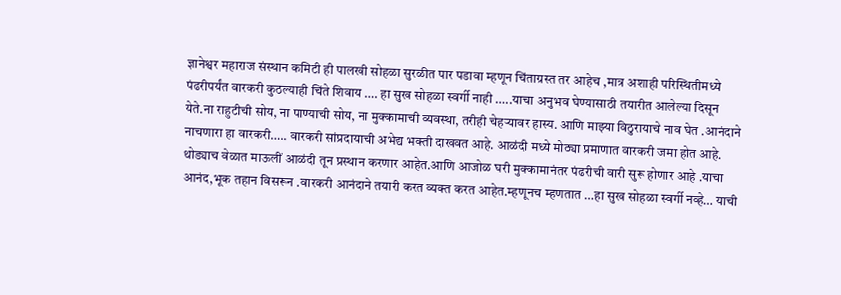ज्ञानेश्वर महाराज संस्थान कमिटी ही पालखी सोहळा सुरळीत पार पडावा म्हणून चिंताग्रस्त तर आहेच ,मात्र अशाही परिस्थितीमध्ये पंढरीपर्यंत वारकरी कुठल्याही चिंते शिवाय …. हा सुख सोहळा स्वर्गी नाही …..याचा अनुभव घेण्यासाठी तयारीत आलेल्या दिसून येते.ना राहुटीची सोय, ना पाण्याची सोय, ना मुक्कामाची व्यवस्था, तरीही चेहऱ्यावर हास्य. आणि माझ्या विठुरायाचे नाव घेत .आनंदाने नाचणारा हा वारकरी….. वारकरी सांप्रदायाची अभेद्य भक्ती दाखवत आहे. आळंदी मध्ये मोठ्या प्रमाणात वारकरी जमा होत आहे.
थोड्याच वेळात माऊलीं आळंदी तून प्रस्थान करणार आहेत.आणि आजोळ घरी मुक्कामानंतर पंढरीची वारी सुरू होणार आहे .याचा आनंद,भूक तहान विसरून .वारकरी आनंदाने तयारी करत व्यक्त करत आहेत.म्हणूनच म्हणतात …हा सुख सोहळा स्वर्गी नव्हे… याची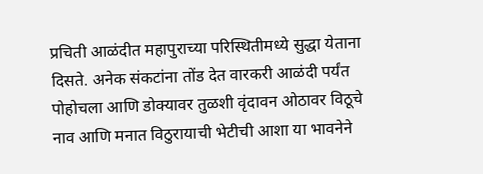प्रचिती आळंदीत महापुराच्या परिस्थितीमध्ये सुद्धा येताना दिसते. अनेक संकटांना तोंड देत वारकरी आळंदी पर्यंत पोहोचला आणि डोक्यावर तुळशी वृंदावन ओठावर विठूचे नाव आणि मनात विठुरायाची भेटीची आशा या भावनेने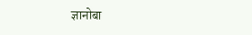ज्ञानोबा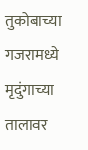तुकोबाच्या गजरामध्ये मृदुंगाच्या तालावर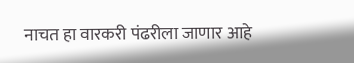नाचत हा वारकरी पंढरीला जाणार आहे